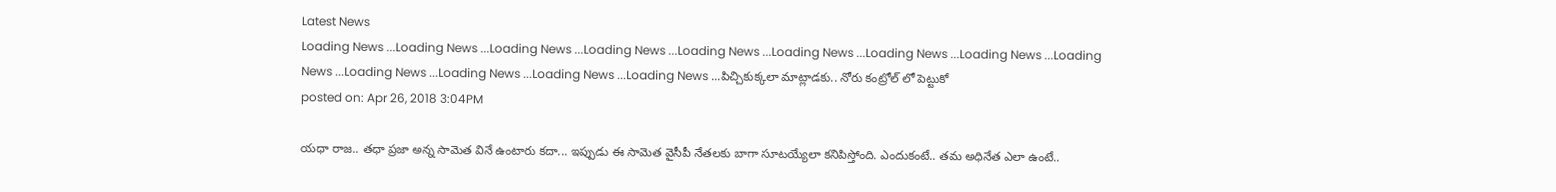Latest News
Loading News ...Loading News ...Loading News ...Loading News ...Loading News ...Loading News ...Loading News ...Loading News ...Loading News ...Loading News ...Loading News ...Loading News ...Loading News ...పిచ్చికుక్కలా మాట్లాడకు.. నోరు కంట్రోల్ లో పెట్టుకో
posted on: Apr 26, 2018 3:04PM

యధా రాజ.. తధా ప్రజా అన్న సామెత వినే ఉంటారు కదా... ఇప్పుడు ఈ సామెత వైసీపీ నేతలకు బాగా సూటయ్యేలా కనిపిస్తోంది. ఎందుకంటే.. తమ అధినేత ఎలా ఉంటే..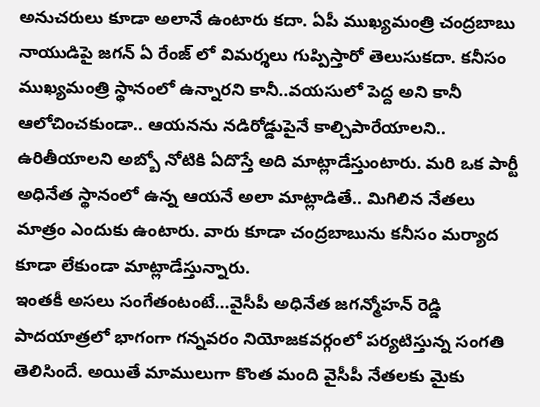అనుచరులు కూడా అలానే ఉంటారు కదా. ఏపీ ముఖ్యమంత్రి చంద్రబాబు నాయుడిపై జగన్ ఏ రేంజ్ లో విమర్శలు గుప్పిస్తారో తెలుసుకదా. కనీసం ముఖ్యమంత్రి స్థానంలో ఉన్నారని కానీ..వయసులో పెద్ద అని కానీ ఆలోచించకుండా.. ఆయనను నడిరోడ్డుపైనే కాల్చిపారేయాలని.. ఉరితీయాలని అబ్బో నోటికి ఏదొస్తే అది మాట్లాడేస్తుంటారు. మరి ఒక పార్టీ అధినేత స్థానంలో ఉన్న ఆయనే అలా మాట్లాడితే.. మిగిలిన నేతలు మాత్రం ఎందుకు ఉంటారు. వారు కూడా చంద్రబాబును కనీసం మర్యాద కూడా లేకుండా మాట్లాడేస్తున్నారు.
ఇంతకీ అసలు సంగేతంటంటే...వైసీపీ అధినేత జగన్మోహన్ రెడ్డి పాదయాత్రలో భాగంగా గన్నవరం నియోజకవర్గంలో పర్యటిస్తున్న సంగతి తెలిసిందే. అయితే మాములుగా కొంత మంది వైసీపీ నేతలకు మైకు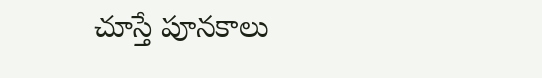చూస్తే పూనకాలు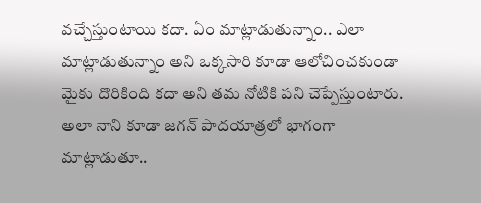వచ్చేస్తుంటాయి కదా. ఏం మాట్లాడుతున్నాం.. ఎలా మాట్లాడుతున్నాం అని ఒక్కసారి కూడా ఆలోచించకుండా మైకు దొరికింది కదా అని తమ నోటికి పని చెప్పేస్తుంటారు. అలా నాని కూడా జగన్ పాదయాత్రలో భాగంగా మాట్లాడుతూ..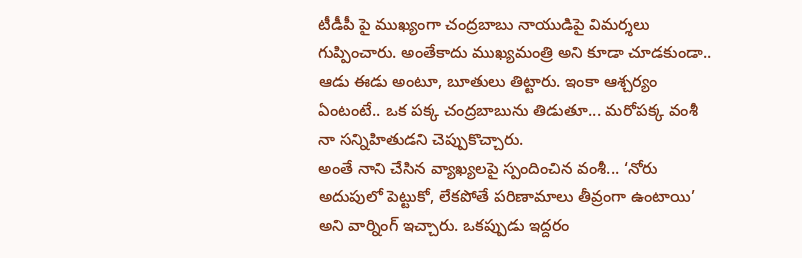టీడీపీ పై ముఖ్యంగా చంద్రబాబు నాయుడిపై విమర్శలు గుప్పించారు. అంతేకాదు ముఖ్యమంత్రి అని కూడా చూడకుండా.. ఆడు ఈడు అంటూ, బూతులు తిట్టారు. ఇంకా ఆశ్చర్యం ఏంటంటే.. ఒక పక్క చంద్రబాబును తిడుతూ... మరోపక్క వంశీ నా సన్నిహితుడని చెప్పుకొచ్చారు.
అంతే నాని చేసిన వ్యాఖ్యలపై స్పందించిన వంశీ... ‘నోరు అదుపులో పెట్టుకో, లేకపోతే పరిణామాలు తీవ్రంగా ఉంటాయి’ అని వార్నింగ్ ఇచ్చారు. ఒకప్పుడు ఇద్దరం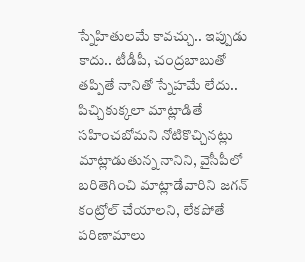స్నేహితులమే కావచ్చు.. ఇప్పుడు కాదు.. టీడీపీ, చంద్రబాబుతో తప్పితే నానితో స్నేహమే లేదు.. పిచ్చికుక్కలా మాట్లాడితే సహించబోమని నోటికొచ్చినట్లు మాట్లాడుతున్న నానిని, వైసీపీలో బరితెగించి మాట్లాడేవారిని జగన్ కంట్రోల్ చేయాలని, లేకపోతే పరిణామాలు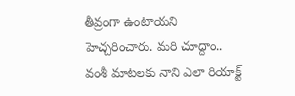తీవ్రంగా ఉంటాయని హెచ్చరించారు. మరి చూద్దాం.. వంశీ మాటలకు నాని ఎలా రియాక్ట్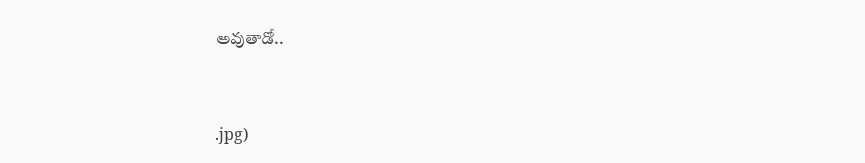అవుతాడో..


.jpg)